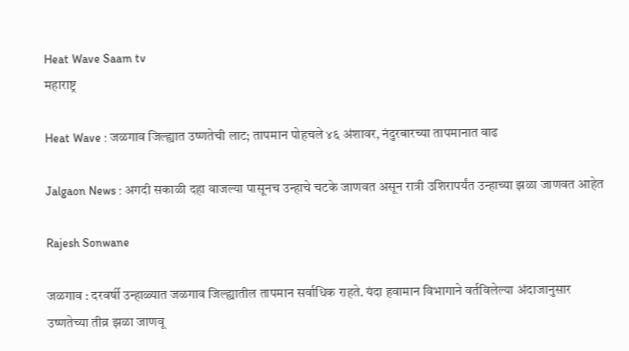Heat Wave Saam tv
महाराष्ट्र

Heat Wave : जळगाव जिल्ह्यात उष्णतेची लाट; तापमान पोहचले ४६ अंशावर, नंदुरबारच्या तापमानात वाढ

Jalgaon News : अगदी सकाळी दहा वाजल्या पासूनच उन्हाचे चटके जाणवत असून रात्री उशिरापर्यंत उन्हाच्या झळा जाणवत आहेत

Rajesh Sonwane

जळगाव : दरवर्षी उन्हाळ्यात जळगाव जिल्ह्यातील तापमान सर्वाधिक राहते. यंदा हवामान विभागाने वर्तविलेल्या अंदाजानुसार उष्णतेच्या तीव्र झळा जाणवू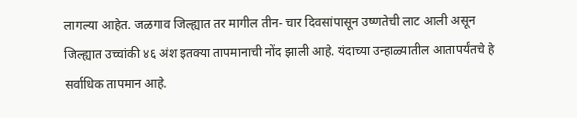लागल्या आहेत. जळगाव जिल्ह्यात तर मागील तीन- चार दिवसांपासून उष्णतेची लाट आली असून  जिल्ह्यात उच्चांकी ४६ अंश इतक्या तापमानाची नोंद झाली आहे. यंदाच्या उन्हाळ्यातील आतापर्यंतचे हे सर्वाधिक तापमान आहे.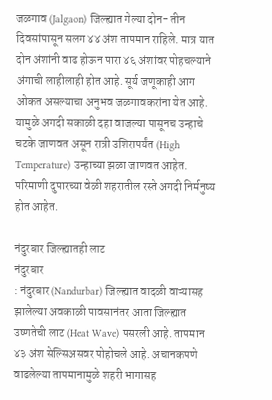जळगाव (Jalgaon) जिल्ह्यात गेल्या दोन- तीन दिवसांपासून सलग ४४ अंश तापमान राहिले. मात्र यात दोन अंशांनी वाढ होऊन पारा ४६ अंशांवर पोहचल्याने अंगाची लाहीलाही होत आहे. सूर्य जणूकाही आग ओकत असल्याचा अनुभव जळगावकरांना येत आहे. यामुळे अगदी सकाळी दहा वाजल्या पासूनच उन्हाचे चटके जाणवत असून रात्री उशिरापर्यंत (High Temperature) उन्हाच्या झळा जाणवत आहेत. परिमाणी दुपारच्या वेळी शहरातील रस्ते अगदी निर्मनुष्य होत आहेत.

नंदुरबार जिल्ह्यातही लाट
नंदुरबार
: नंदुरबार (Nandurbar) जिल्ह्यात वादळी वाऱ्यासह झालेल्या अवकाळी पावसानंतर आता जिल्ह्यात उष्णतेची लाट (Heat Wave) पसरली आहे. तापमान ४३ अंश सेल्सिअसवर पोहोचले आहे. अचानकपणे वाढलेल्या तापमानामुळे शहरी भागासह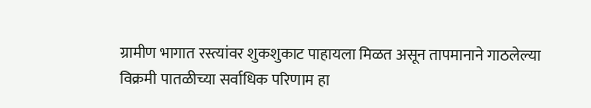ग्रामीण भागात रस्त्यांवर शुकशुकाट पाहायला मिळत असून तापमानाने गाठलेल्या विक्रमी पातळीच्या सर्वाधिक परिणाम हा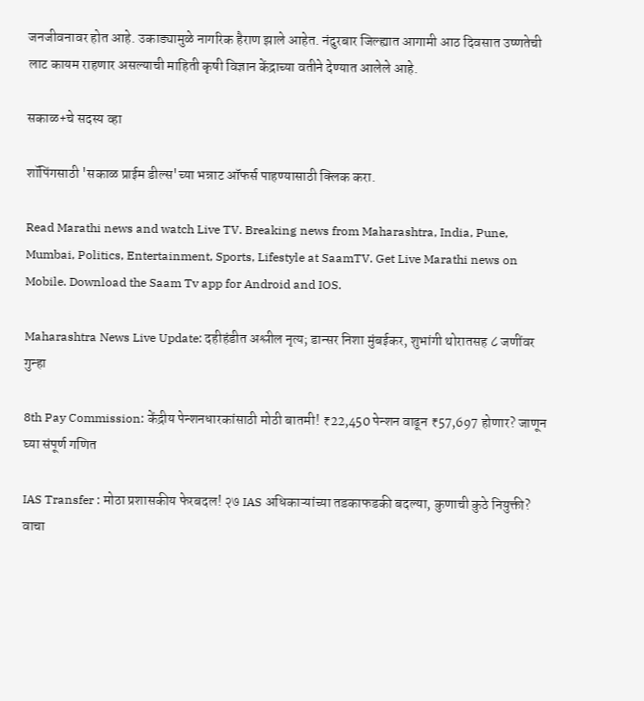जनजीवनावर होत आहे. उकाड्यामुळे नागरिक हैराण झाले आहेत. नंदुरबार जिल्ह्यात आगामी आठ दिवसात उष्णतेची लाट कायम राहणार असल्याची माहिती कृषी विज्ञान केंद्राच्या वतीने देण्यात आलेले आहे.

सकाळ+चे सदस्य व्हा

शॉपिंगसाठी 'सकाळ प्राईम डील्स'च्या भन्नाट ऑफर्स पाहण्यासाठी क्लिक करा.

Read Marathi news and watch Live TV. Breaking news from Maharashtra, India, Pune, Mumbai, Politics, Entertainment, Sports, Lifestyle at SaamTV. Get Live Marathi news on Mobile. Download the Saam Tv app for Android and IOS.

Maharashtra News Live Update: दहीहंडीत अश्लील नृत्य; डान्सर निशा मुंबईकर, शुभांगी थोरातसह ८ जणींवर गुन्हा

8th Pay Commission: केंद्रीय पेन्शनधारकांसाठी मोठी बातमी! ₹22,450 पेन्शन वाढून ₹57,697 होणार? जाणून घ्या संपूर्ण गणित

IAS Transfer : मोठा प्रशासकीय फेरबदल! २७ IAS अधिकाऱ्यांच्या तडकाफडकी बदल्या, कुणाची कुठे नियुक्ती? वाचा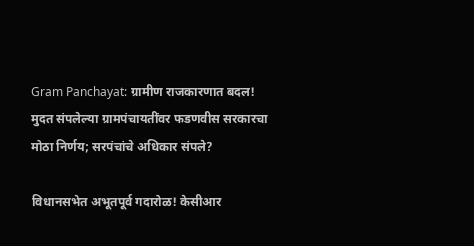Gram Panchayat: ग्रामीण राजकारणात बदल! मुदत संपलेल्या ग्रामपंचायतींवर फडणवीस सरकारचा मोठा निर्णय; सरपंचांचे अधिकार संपले?

विधानसभेत अभूतपूर्व गदारोळ! केसीआर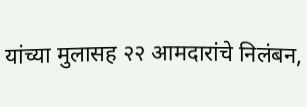यांच्या मुलासह २२ आमदारांचे निलंबन,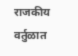राजकीय वर्तुळात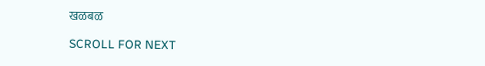खळबळ

SCROLL FOR NEXT